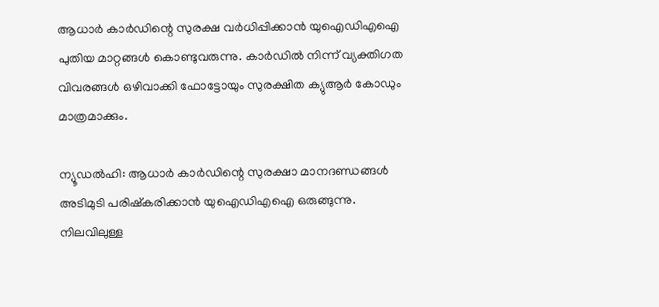ആധാർ കാർഡിന്റെ സുരക്ഷ വർധിപ്പിക്കാൻ യുഐഡിഎഐ പുതിയ മാറ്റങ്ങൾ കൊണ്ടുവരുന്നു. കാർഡിൽ നിന്ന് വ്യക്തിഗത വിവരങ്ങൾ ഒഴിവാക്കി ഫോട്ടോയും സുരക്ഷിത ക്യുആർ കോഡും മാത്രമാക്കും.

ന്യൂഡൽഹി: ആധാർ കാർഡിന്റെ സുരക്ഷാ മാനദണ്ഡങ്ങൾ അടിമുടി പരിഷ്കരിക്കാൻ യുഐഡിഎഐ ഒരുങ്ങുന്നു. നിലവിലുള്ള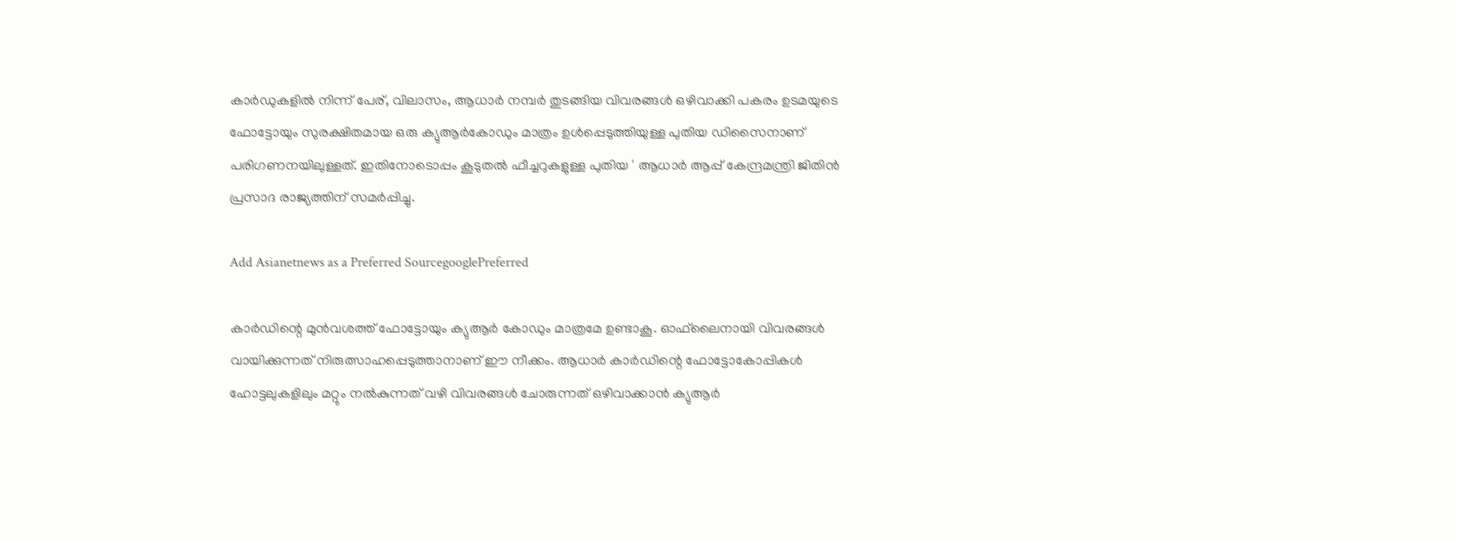കാർഡുകളിൽ നിന്ന് പേര്, വിലാസം, ആധാർ നമ്പർ തുടങ്ങിയ വിവരങ്ങൾ ഒഴിവാക്കി പകരം ഉടമയുടെ ഫോട്ടോയും സുരക്ഷിതമായ ഒരു ക്യുആർകോഡും മാത്രം ഉൾപ്പെടുത്തിയുള്ള പുതിയ ഡിസൈനാണ് പരിഗണനയിലുള്ളത്. ഇതിനോടൊപ്പം കൂടുതൽ ഫീച്ചറുകളുള്ള പുതിയ ' ആധാർ ആപ്പ് കേന്ദ്രമന്ത്രി ജിതിൻ പ്രസാദ രാജ്യത്തിന് സമർപ്പിച്ചു.

Add Asianetnews as a Preferred SourcegooglePreferred

കാർഡിന്റെ മുൻവശത്ത് ഫോട്ടോയും ക്യുആർ കോഡും മാത്രമേ ഉണ്ടാകൂ. ഓഫ്‌ലൈനായി വിവരങ്ങൾ വായിക്കുന്നത് നിരുത്സാഹപ്പെടുത്താനാണ് ഈ നീക്കം. ആധാർ കാർഡിന്റെ ഫോട്ടോകോപ്പികൾ ഹോട്ടലുകളിലും മറ്റും നൽകുന്നത് വഴി വിവരങ്ങൾ ചോരുന്നത് ഒഴിവാക്കാൻ ക്യുആർ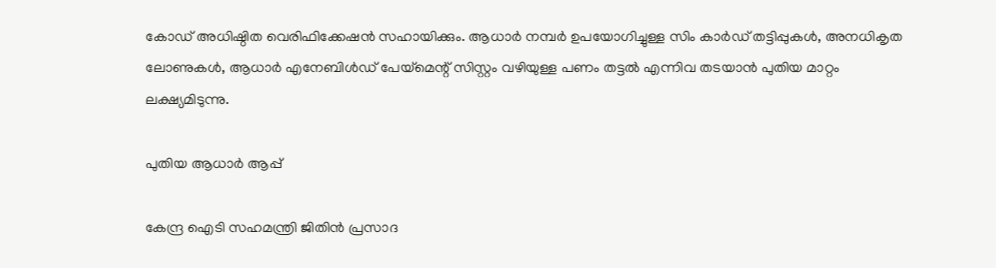കോഡ് അധിഷ്ഠിത വെരിഫിക്കേഷൻ സഹായിക്കും. ആധാർ നമ്പർ ഉപയോഗിച്ചുള്ള സിം കാർഡ് തട്ടിപ്പുകൾ, അനധികൃത ലോണുകൾ, ആധാർ എനേബിൾഡ് പേയ്‌മെന്റ് സിസ്റ്റം വഴിയുള്ള പണം തട്ടൽ എന്നിവ തടയാൻ പുതിയ മാറ്റം ലക്ഷ്യമിടുന്നു.

പുതിയ ആധാർ ആപ്പ്

കേന്ദ്ര ഐടി സഹമന്ത്രി ജിതിൻ പ്രസാദ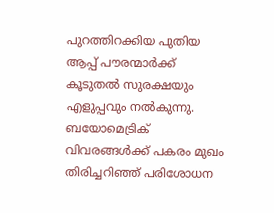പുറത്തിറക്കിയ പുതിയ ആപ്പ് പൗരന്മാർക്ക് കൂടുതൽ സുരക്ഷയും എളുപ്പവും നൽകുന്നു. ബയോമെട്രിക് വിവരങ്ങൾക്ക് പകരം മുഖം തിരിച്ചറിഞ്ഞ് പരിശോധന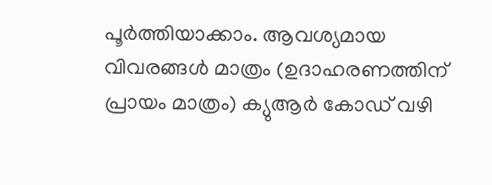പൂർത്തിയാക്കാം. ആവശ്യമായ വിവരങ്ങൾ മാത്രം (ഉദാഹരണത്തിന് പ്രായം മാത്രം) ക്യുആർ കോഡ് വഴി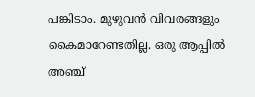പങ്കിടാം. മുഴുവൻ വിവരങ്ങളും കൈമാറേണ്ടതില്ല. ഒരു ആപ്പിൽ അഞ്ച്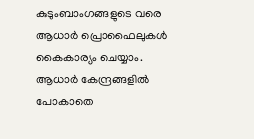കുടുംബാംഗങ്ങളുടെ വരെ ആധാർ പ്രൊഫൈലുകൾ കൈകാര്യം ചെയ്യാം. ആധാർ കേന്ദ്രങ്ങളിൽ പോകാതെ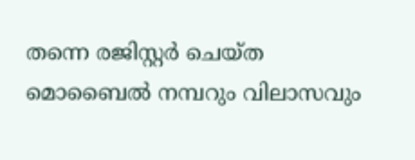തന്നെ രജിസ്റ്റർ ചെയ്ത മൊബൈൽ നമ്പറും വിലാസവും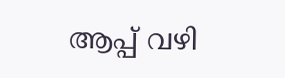ആപ്പ് വഴി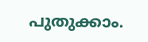പുതുക്കാം.